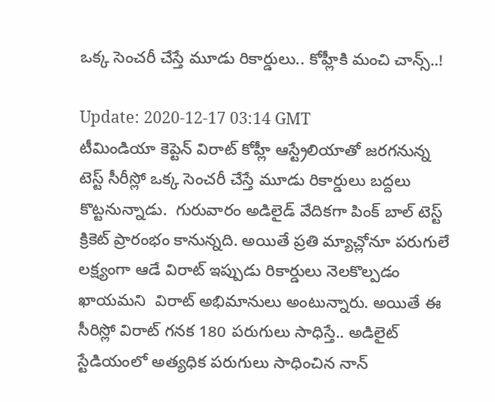ఒక్క సెంచరీ చేస్తే మూడు రికార్డులు.. కోహ్లీకి మంచి చాన్స్..!

Update: 2020-12-17 03:14 GMT
టీమిండియా కెప్టెన్ విరాట్ కోహ్లీ ఆస్ట్రేలియాతో జరగనున్న టెస్ట్ సీరీస్లో ఒక్క సెంచరీ చేస్తే మూడు రికార్డులు బద్దలు కొట్టనున్నాడు.  గురువారం అడిలైడ్ వేదికగా పింక్ బాల్ టెస్ట్ క్రికెట్ ప్రారంభం కానున్నది. అయితే ప్రతి మ్యాచ్లోనూ పరుగులే లక్ష్యంగా ఆడే విరాట్ ఇప్పుడు రికార్డులు నెలకొల్పడం ఖాయమని  విరాట్ అభిమానులు అంటున్నారు. అయితే ఈ సీరిస్లో విరాట్ గనక 180 పరుగులు సాధిస్తే.. అడిలైట్ స్టేడియంలో అత్యధిక పరుగులు సాధించిన నాన్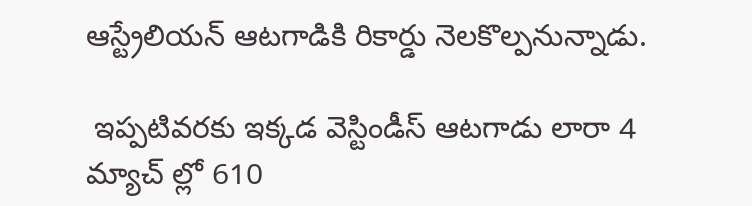ఆస్ట్రేలియన్ ఆటగాడికి రికార్డు నెలకొల్పనున్నాడు.

 ఇప్పటివరకు ఇక్కడ వెస్టిండీస్ ఆటగాడు లారా 4 మ్యాచ్ ల్లో 610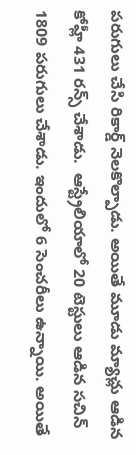పరుగులు చేసి రికార్డ్ నెలకొల్పాడు. అయితే మూడు మ్యాచ్లు ఆడిన కోహ్లీ 431 రన్స్ చేశాడు.  ఆస్ట్రేలియాలో 20 టెస్టులు ఆడిన సచిన్ 1809 పరుగులు చేశాడు. ఇందులో 6 సెంచరీలు ఉన్నాయి. అయితే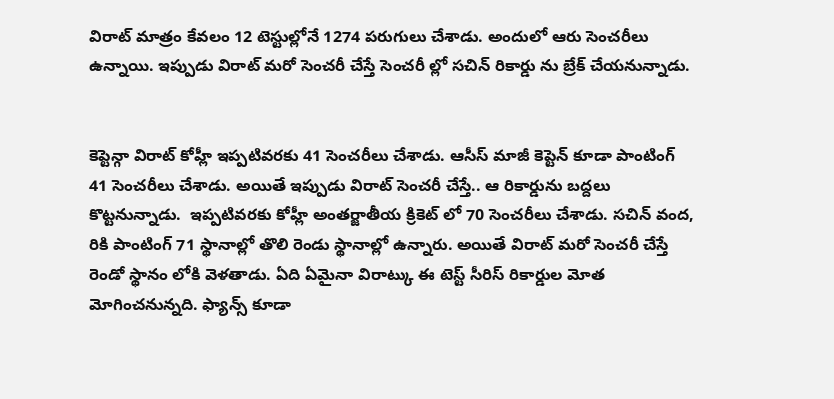విరాట్ మాత్రం కేవలం 12 టెస్టుల్లోనే 1274 పరుగులు చేశాడు. అందులో ఆరు సెంచరీలు ఉన్నాయి. ఇప్పుడు విరాట్ మరో సెంచరీ చేస్తే సెంచరీ ల్లో సచిన్ రికార్డు ను బ్రేక్ చేయనున్నాడు.


కెప్టెన్గా విరాట్ కోహ్లీ ఇప్పటివరకు 41 సెంచరీలు చేశాడు. ఆసీస్ మాజీ కెప్టెన్ కూడా పాంటింగ్ 41 సెంచరీలు చేశాడు. అయితే ఇప్పుడు విరాట్ సెంచరీ చేస్తే.. ఆ రికార్డును బద్దలు కొట్టనున్నాడు.  ఇప్పటివరకు కోహ్లీ అంతర్జాతీయ క్రికెట్ లో 70 సెంచరీలు చేశాడు. సచిన్ వంద, రికి పాంటింగ్ 71 స్థానాల్లో తొలి రెండు స్థానాల్లో ఉన్నారు. అయితే విరాట్ మరో సెంచరీ చేస్తే రెండో స్థానం లోకి వెళతాడు. ఏది ఏమైనా విరాట్కు ఈ టెస్ట్ సీరిస్ రికార్డుల మోత మోగించనున్నది. ఫ్యాన్స్ కూడా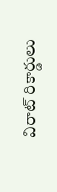విరాట్ రికార్డులు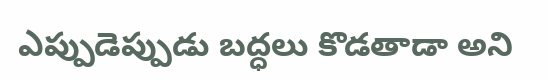ఎప్పుడెప్పుడు బద్ధలు కొడతాడా అని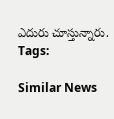ఎదురు చూస్తున్నారు.
Tags:

Similar News